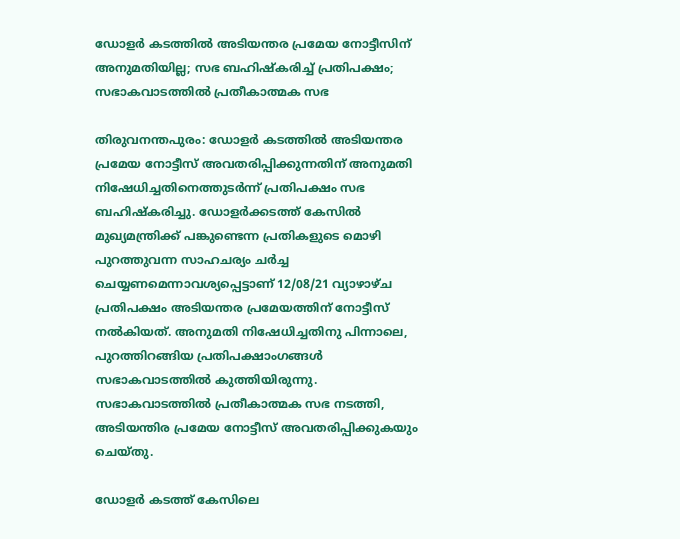ഡോളര്‍ കടത്തില്‍ അടിയന്തര പ്രമേയ നോട്ടീസിന് അനുമതിയില്ല; സഭ ബഹിഷ്‌കരിച്ച് പ്രതിപക്ഷം; സഭാകവാടത്തില്‍ പ്രതീകാത്മക സഭ

തിരുവനന്തപുരം: ഡോളര്‍ കടത്തില്‍ അടിയന്തര പ്രമേയ നോട്ടീസ് അവതരിപ്പിക്കുന്നതിന് അനുമതി നിഷേധിച്ചതിനെത്തുടര്‍ന്ന് പ്രതിപക്ഷം സഭ ബഹിഷ്‌കരിച്ചു. ഡോളര്‍ക്കടത്ത് കേസില്‍ മുഖ്യമന്ത്രിക്ക് പങ്കുണ്ടെന്ന പ്രതികളുടെ മൊഴി പുറത്തുവന്ന സാഹചര്യം ചര്‍ച്ച ചെയ്യണമെന്നാവശ്യപ്പെട്ടാണ് 12/08/21 വ്യാഴാഴ്ച പ്രതിപക്ഷം അടിയന്തര പ്രമേയത്തിന് നോട്ടീസ് നല്‍കിയത്. അനുമതി നിഷേധിച്ചതിനു പിന്നാലെ, പുറത്തിറങ്ങിയ പ്രതിപക്ഷാംഗങ്ങള്‍ സഭാകവാടത്തില്‍ കുത്തിയിരുന്നു. സഭാകവാടത്തില്‍ പ്രതീകാത്മക സഭ നടത്തി, അടിയന്തിര പ്രമേയ നോട്ടീസ് അവതരിപ്പിക്കുകയും ചെയ്തു.

ഡോളര്‍ കടത്ത് കേസിലെ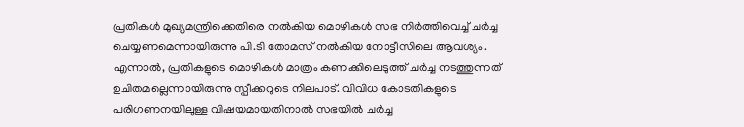പ്രതികള്‍ മുഖ്യമന്ത്രിക്കെതിരെ നല്‍കിയ മൊഴികള്‍ സഭ നിര്‍ത്തിവെച്ച് ചര്‍ച്ച ചെയ്യണമെന്നായിരുന്നു പി.ടി തോമസ് നല്‍കിയ നോട്ടീസിലെ ആവശ്യം. എന്നാല്‍, പ്രതികളുടെ മൊഴികള്‍ മാത്രം കണക്കിലെടുത്ത് ചര്‍ച്ച നടത്തുന്നത് ഉചിതമല്ലെന്നായിരുന്നു സ്പീക്കറുടെ നിലപാട്. വിവിധ കോടതികളുടെ പരിഗണനയിലുള്ള വിഷയമായതിനാല്‍ സഭയില്‍ ചര്‍ച്ച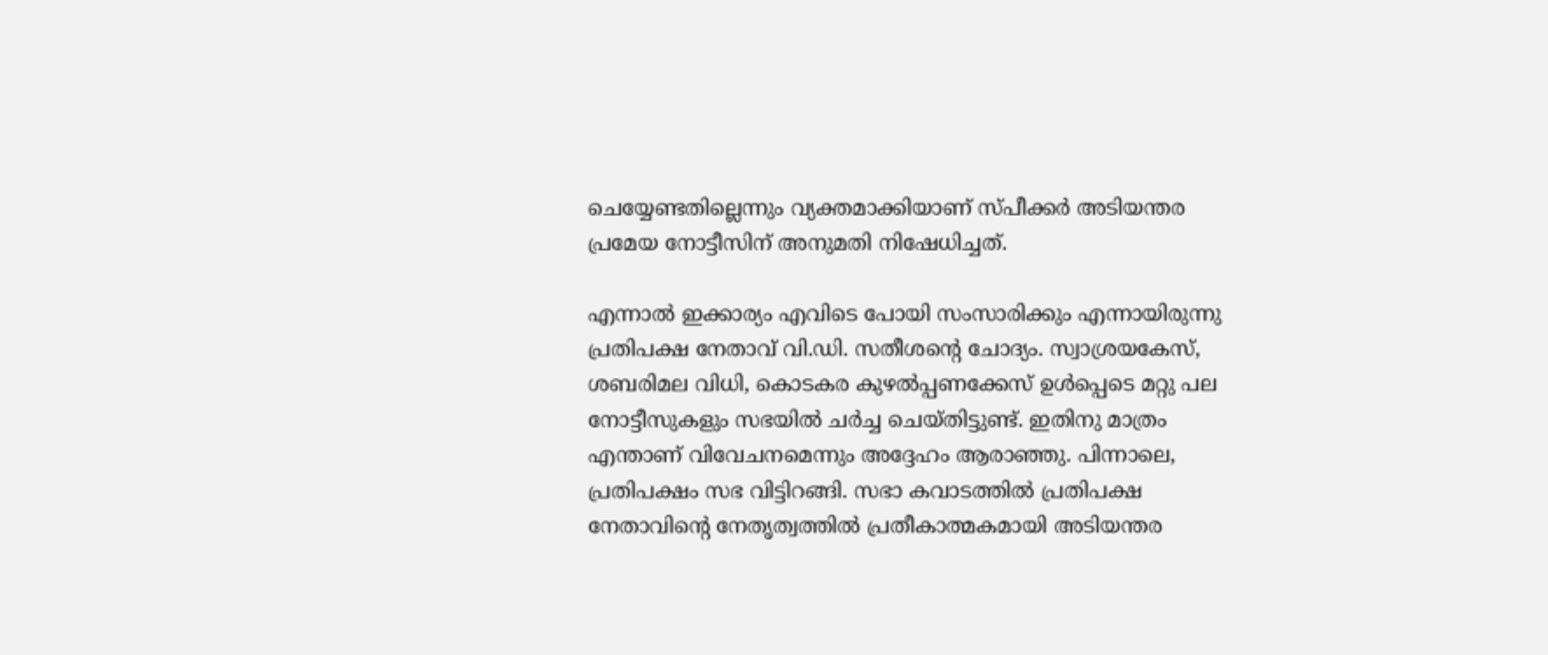ചെയ്യേണ്ടതില്ലെന്നും വ്യക്തമാക്കിയാണ് സ്പീക്കര്‍ അടിയന്തര പ്രമേയ നോട്ടീസിന് അനുമതി നിഷേധിച്ചത്.

എന്നാല്‍ ഇക്കാര്യം എവിടെ പോയി സംസാരിക്കും എന്നായിരുന്നു പ്രതിപക്ഷ നേതാവ് വി.ഡി. സതീശന്റെ ചോദ്യം. സ്വാശ്രയകേസ്, ശബരിമല വിധി, കൊടകര കുഴല്‍പ്പണക്കേസ് ഉള്‍പ്പെടെ മറ്റു പല നോട്ടീസുകളും സഭയില്‍ ചര്‍ച്ച ചെയ്തിട്ടുണ്ട്. ഇതിനു മാത്രം എന്താണ് വിവേചനമെന്നും അദ്ദേഹം ആരാഞ്ഞു. പിന്നാലെ, പ്രതിപക്ഷം സഭ വിട്ടിറങ്ങി. സഭാ കവാടത്തില്‍ പ്രതിപക്ഷ നേതാവിന്റെ നേതൃത്വത്തില്‍ പ്രതീകാത്മകമായി അടിയന്തര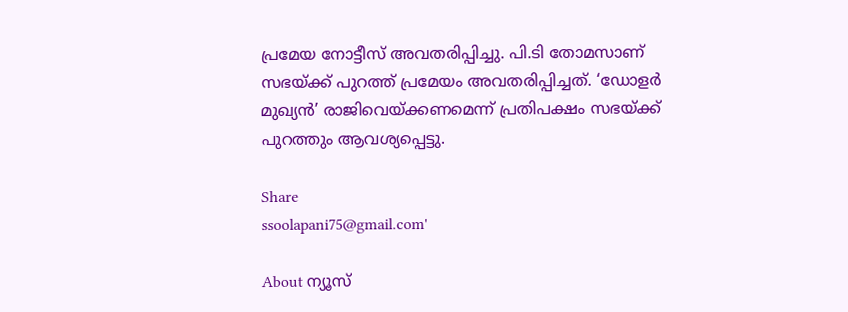പ്രമേയ നോട്ടീസ് അവതരിപ്പിച്ചു. പി.ടി തോമസാണ് സഭയ്ക്ക് പുറത്ത് പ്രമേയം അവതരിപ്പിച്ചത്. ‘ഡോളര്‍ മുഖ്യന്‍’ രാജിവെയ്ക്കണമെന്ന് പ്രതിപക്ഷം സഭയ്ക്ക് പുറത്തും ആവശ്യപ്പെട്ടു.

Share
ssoolapani75@gmail.com'

About ന്യൂസ്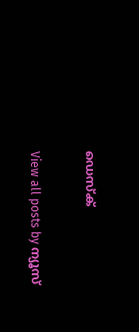ഡെസ്ക്

View all posts by ന്യൂസ്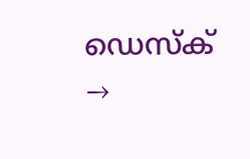ഡെസ്ക് →